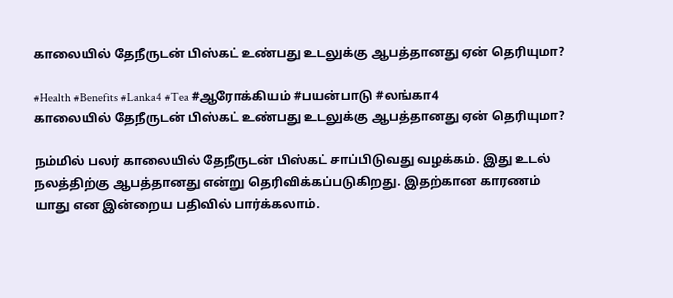காலையில் தேநீருடன் பிஸ்கட் உண்பது உடலுக்கு ஆபத்தானது ஏன் தெரியுமா?

#Health #Benefits #Lanka4 #Tea #ஆரோக்கியம் #பயன்பாடு #லங்கா4
காலையில் தேநீருடன் பிஸ்கட் உண்பது உடலுக்கு ஆபத்தானது ஏன் தெரியுமா?

நம்மில் பலர் காலையில் தேநீருடன் பிஸ்கட் சாப்பிடுவது வழக்கம். இது உடல் நலத்திற்கு ஆபத்தானது என்று தெரிவிக்கப்படுகிறது. இதற்கான காரணம் யாது என இன்றைய பதிவில் பார்க்கலாம்.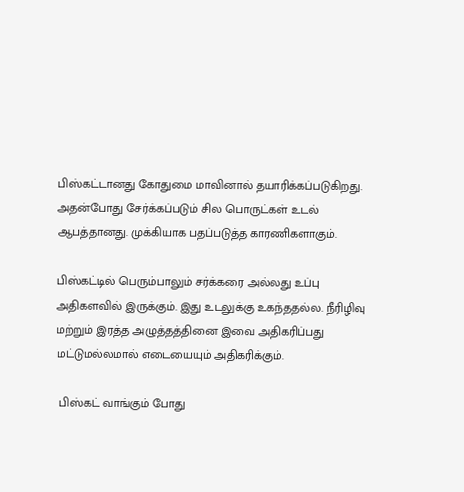பிஸ்கட்டானது கோதுமை மாவினால் தயாரிக்கப்படுகிறது. அதன்போது சேர்க்கப்படும் சில பொருட்கள் உடல் ஆபத்தானது. முக்கியாக பதப்படுத்த காரணிகளாகும்.

பிஸ்கட்டில் பெரும்பாலும் சர்க்கரை அல்லது உப்பு அதிகளவில் இருக்கும். இது உடலுக்கு உகந்ததல்ல. நீரிழிவு மற்றும் இரத்த அழுத்தத்தினை இவை அதிகரிப்பது மட்டுமல்லமால் எடையையும் அதிகரிக்கும்.

 பிஸ்கட் வாங்கும் போது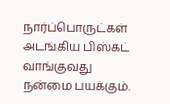நார்ப்பொருட்கள் அடங்கிய பிஸ்கட் வாங்குவது நன்மை பயக்கும்.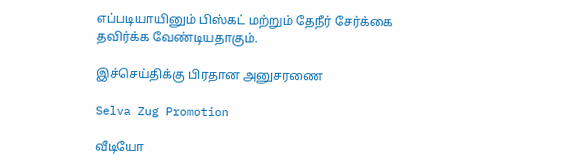எப்படியாயினும் பிஸ்கட் மற்றும் தேநீர் சேர்க்கை தவிர்க்க வேண்டியதாகும்.

இச்செய்திக்கு பிரதான அனுசரணை

Selva Zug Promotion

வீடியோ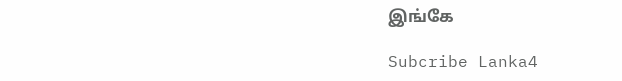இங்கே

Subcribe Lanka4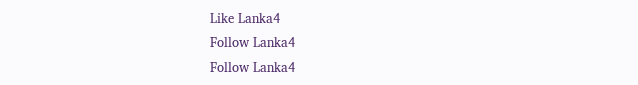Like Lanka4
Follow Lanka4
Follow Lanka4